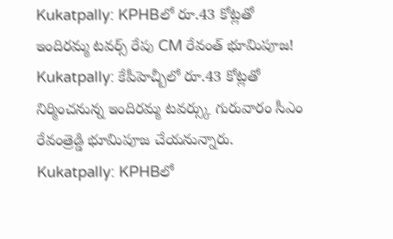Kukatpally: KPHBలో రూ.43 కోట్లతో ఇందిరమ్మ టవర్స్ రేపు CM రేవంత్ భూమిపూజ!
Kukatpally: కేపీహెచ్బీలో రూ.43 కోట్లతో నిర్మించనున్న ఇందిరమ్మ టవర్స్కు గురువారం సీఎం రేవంత్రెడ్డి భూమిపూజ చేయనున్నారు.
Kukatpally: KPHBలో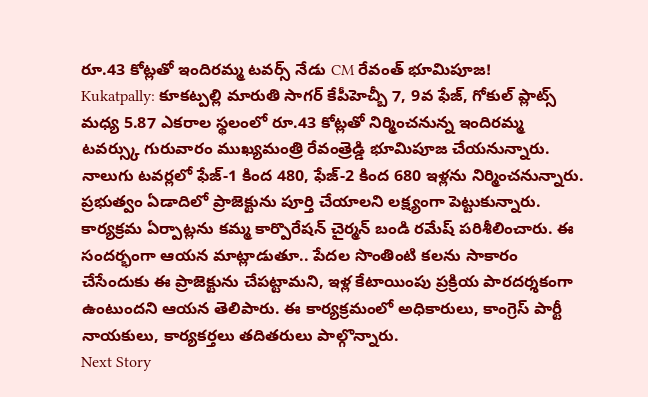రూ.43 కోట్లతో ఇందిరమ్మ టవర్స్ నేడు CM రేవంత్ భూమిపూజ!
Kukatpally: కూకట్పల్లి మారుతి సాగర్ కేపీహెచ్బీ 7, 9వ ఫేజ్, గోకుల్ ప్లాట్స్ మధ్య 5.87 ఎకరాల స్థలంలో రూ.43 కోట్లతో నిర్మించనున్న ఇందిరమ్మ టవర్స్కు గురువారం ముఖ్యమంత్రి రేవంత్రెడ్డి భూమిపూజ చేయనున్నారు. నాలుగు టవర్లలో ఫేజ్-1 కింద 480, ఫేజ్-2 కింద 680 ఇళ్లను నిర్మించనున్నారు.
ప్రభుత్వం ఏడాదిలో ప్రాజెక్టును పూర్తి చేయాలని లక్ష్యంగా పెట్టుకున్నారు. కార్యక్రమ ఏర్పాట్లను కమ్మ కార్పొరేషన్ చైర్మన్ బండి రమేష్ పరిశీలించారు. ఈ సందర్భంగా ఆయన మాట్లాడుతూ.. పేదల సొంతింటి కలను సాకారం చేసేందుకు ఈ ప్రాజెక్టును చేపట్టామని, ఇళ్ల కేటాయింపు ప్రక్రియ పారదర్శకంగా ఉంటుందని ఆయన తెలిపారు. ఈ కార్యక్రమంలో అధికారులు, కాంగ్రెస్ పార్టీ నాయకులు, కార్యకర్తలు తదితరులు పాల్గొన్నారు.
Next Story